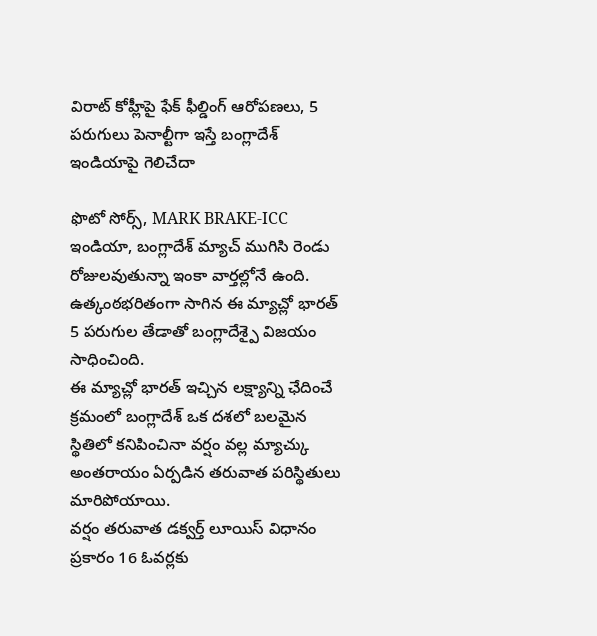విరాట్ కోహ్లీపై ఫేక్ ఫీల్డింగ్ ఆరోపణలు, 5 పరుగులు పెనాల్టీగా ఇస్తే బంగ్లాదేశ్ ఇండియాపై గెలిచేదా

ఫొటో సోర్స్, MARK BRAKE-ICC
ఇండియా, బంగ్లాదేశ్ మ్యాచ్ ముగిసి రెండు రోజులవుతున్నా ఇంకా వార్తల్లోనే ఉంది.
ఉత్కంఠభరితంగా సాగిన ఈ మ్యాచ్లో భారత్ 5 పరుగుల తేడాతో బంగ్లాదేశ్పై విజయం సాధించింది.
ఈ మ్యాచ్లో భారత్ ఇచ్చిన లక్ష్యాన్ని ఛేదించే క్రమంలో బంగ్లాదేశ్ ఒక దశలో బలమైన స్థితిలో కనిపించినా వర్షం వల్ల మ్యాచ్కు అంతరాయం ఏర్పడిన తరువాత పరిస్థితులు మారిపోయాయి.
వర్షం తరువాత డక్వర్త్ లూయిస్ విధానం ప్రకారం 16 ఓవర్లకు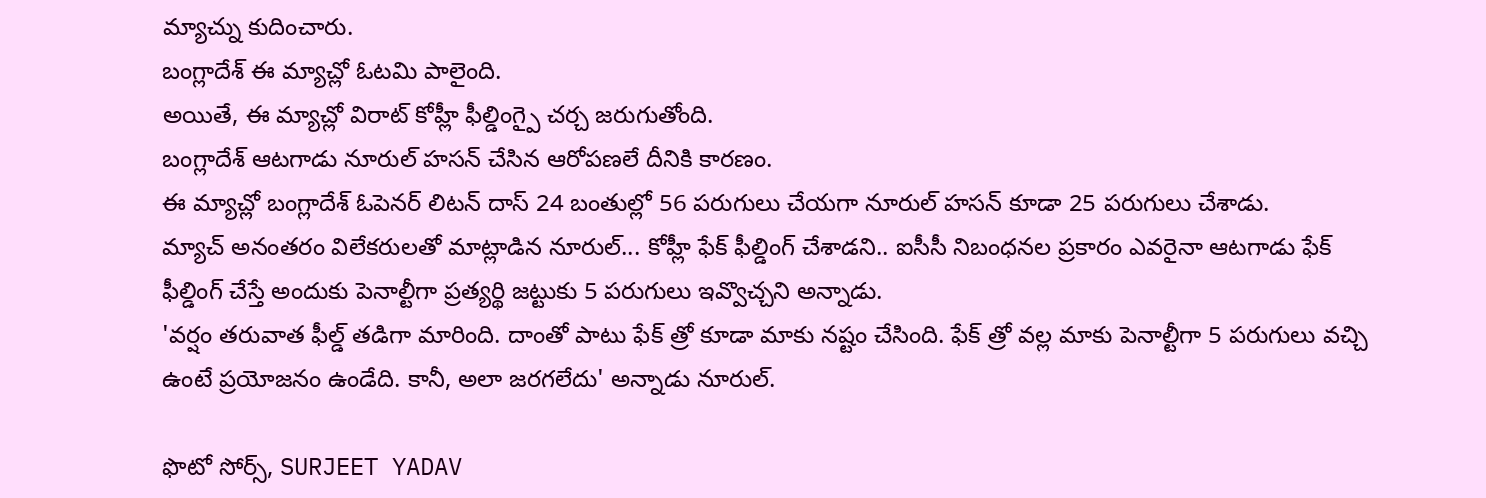మ్యాచ్ను కుదించారు.
బంగ్లాదేశ్ ఈ మ్యాచ్లో ఓటమి పాలైంది.
అయితే, ఈ మ్యాచ్లో విరాట్ కోహ్లీ ఫీల్డింగ్పై చర్చ జరుగుతోంది.
బంగ్లాదేశ్ ఆటగాడు నూరుల్ హసన్ చేసిన ఆరోపణలే దీనికి కారణం.
ఈ మ్యాచ్లో బంగ్లాదేశ్ ఓపెనర్ లిటన్ దాస్ 24 బంతుల్లో 56 పరుగులు చేయగా నూరుల్ హసన్ కూడా 25 పరుగులు చేశాడు.
మ్యాచ్ అనంతరం విలేకరులతో మాట్లాడిన నూరుల్... కోహ్లీ ఫేక్ ఫీల్డింగ్ చేశాడని.. ఐసీసీ నిబంధనల ప్రకారం ఎవరైనా ఆటగాడు ఫేక్ ఫీల్డింగ్ చేస్తే అందుకు పెనాల్టీగా ప్రత్యర్థి జట్టుకు 5 పరుగులు ఇవ్వొచ్చని అన్నాడు.
'వర్షం తరువాత ఫీల్డ్ తడిగా మారింది. దాంతో పాటు ఫేక్ త్రో కూడా మాకు నష్టం చేసింది. ఫేక్ త్రో వల్ల మాకు పెనాల్టీగా 5 పరుగులు వచ్చి ఉంటే ప్రయోజనం ఉండేది. కానీ, అలా జరగలేదు' అన్నాడు నూరుల్.

ఫొటో సోర్స్, SURJEET YADAV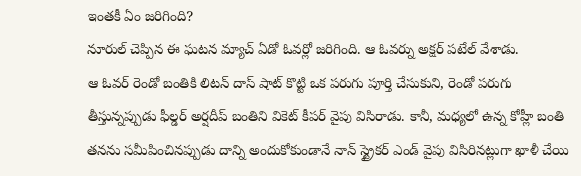ఇంతకీ ఏం జరిగింది?
నూరుల్ చెప్పిన ఈ ఘటన మ్యాచ్ ఏడో ఓవర్లో జరిగింది. ఆ ఓవర్ను అక్షర్ పటేల్ వేశాడు.
ఆ ఓవర్ రెండో బంతికి లిటన్ దాస్ షాట్ కొట్టి ఒక పరుగు పూర్తి చేసుకుని, రెండో పరుగు తీస్తున్నప్పుడు ఫీల్డర్ అర్షదీప్ బంతిని వికెట్ కీపర్ వైపు విసిరాడు. కానీ, మధ్యలో ఉన్న కోహ్లీ బంతి తనను సమీపించినప్పుడు దాన్ని అందుకోకుండానే నాన్ స్ట్రైకర్ ఎండ్ వైపు విసిరినట్లుగా ఖాళీ చేయి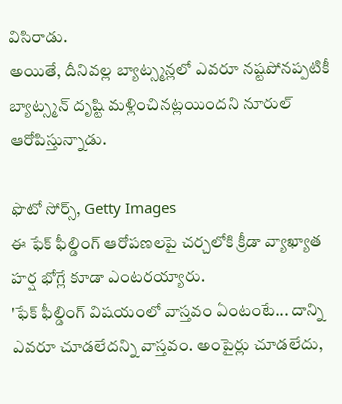విసిరాడు.
అయితే, దీనివల్ల బ్యాట్స్మన్లలో ఎవరూ నష్టపోనప్పటికీ బ్యాట్స్మన్ దృష్టి మళ్లించినట్లయిందని నూరుల్ ఆరోపిస్తున్నాడు.

ఫొటో సోర్స్, Getty Images
ఈ ఫేక్ ఫీల్డింగ్ ఆరోపణలపై చర్చలోకి క్రీడా వ్యాఖ్యాత హర్ష భోగ్లే కూడా ఎంటరయ్యారు.
'ఫేక్ ఫీల్డింగ్ విషయంలో వాస్తవం ఏంటంటే... దాన్ని ఎవరూ చూడలేదన్ని వాస్తవం. అంపైర్లు చూడలేదు,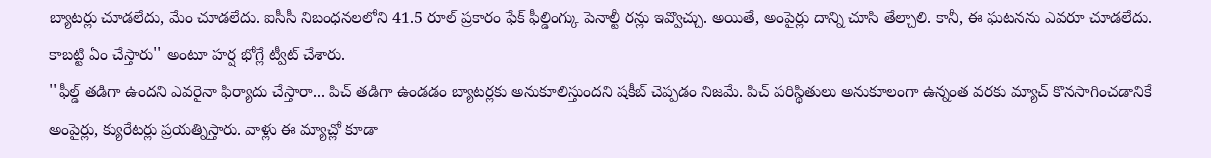బ్యాటర్లు చూడలేదు, మేం చూడలేదు. ఐసీసీ నిబంధనలలోని 41.5 రూల్ ప్రకారం ఫేక్ ఫీల్డింగ్కు పెనాల్టీ రన్లు ఇవ్వొచ్చు. అయితే, అంపైర్లు దాన్ని చూసి తేల్చాలి. కానీ, ఈ ఘటనను ఎవరూ చూడలేదు. కాబట్టి ఏం చేస్తారు'' అంటూ హర్ష భోగ్లే ట్వీట్ చేశారు.
''ఫీల్డ్ తడిగా ఉందని ఎవరైనా ఫిర్యాదు చేస్తారా... పిచ్ తడిగా ఉండడం బ్యాటర్లకు అనుకూలిస్తుందని షకీబ్ చెప్పడం నిజమే. పిచ్ పరిస్థితులు అనుకూలంగా ఉన్నంత వరకు మ్యాచ్ కొనసాగించడానికే అంపైర్లు, క్యురేటర్లు ప్రయత్నిస్తారు. వాళ్లు ఈ మ్యాచ్లో కూడా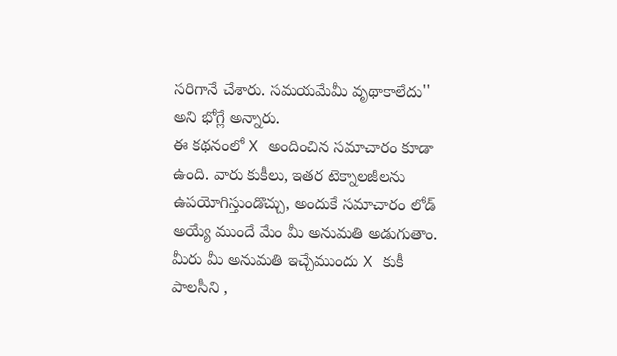సరిగానే చేశారు. సమయమేమీ వృథాకాలేదు'' అని భోగ్లే అన్నారు.
ఈ కథనంలో X అందించిన సమాచారం కూడా ఉంది. వారు కుకీలు, ఇతర టెక్నాలజీలను ఉపయోగిస్తుండొచ్చు, అందుకే సమాచారం లోడ్ అయ్యే ముందే మేం మీ అనుమతి అడుగుతాం. మీరు మీ అనుమతి ఇచ్చేముందు X కుకీ పాలసీని ,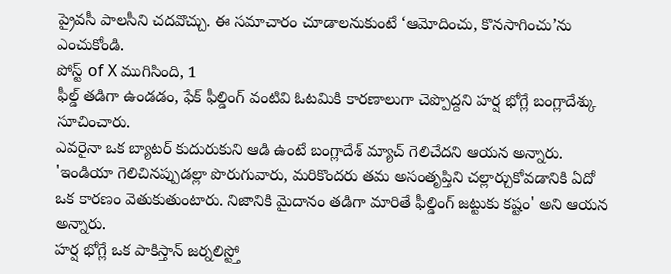ప్రైవసీ పాలసీని చదవొచ్చు. ఈ సమాచారం చూడాలనుకుంటే ‘ఆమోదించు, కొనసాగించు’ను ఎంచుకోండి.
పోస్ట్ of X ముగిసింది, 1
ఫీల్డ్ తడిగా ఉండడం, ఫేక్ ఫీల్డింగ్ వంటివి ఓటమికి కారణాలుగా చెప్పొద్దని హర్ష భోగ్లే బంగ్లాదేశ్కు సూచించారు.
ఎవరైనా ఒక బ్యాటర్ కుదురుకుని ఆడి ఉంటే బంగ్లాదేశ్ మ్యాచ్ గెలిచేదని ఆయన అన్నారు.
'ఇండియా గెలిచినప్పుడల్లా పొరుగువారు, మరికొందరు తమ అసంతృప్తిని చల్లార్చుకోవడానికి ఏదో ఒక కారణం వెతుకుతుంటారు. నిజానికి మైదానం తడిగా మారితే ఫీల్డింగ్ జట్టుకు కష్టం' అని ఆయన అన్నారు.
హర్ష భోగ్లే ఒక పాకిస్తాన్ జర్నలిస్ట్తో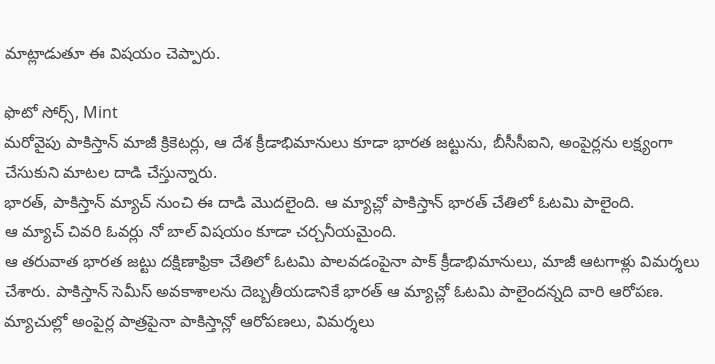మాట్లాడుతూ ఈ విషయం చెప్పారు.

ఫొటో సోర్స్, Mint
మరోవైపు పాకిస్తాన్ మాజీ క్రికెటర్లు, ఆ దేశ క్రీడాభిమానులు కూడా భారత జట్టును, బీసీసీఐని, అంపైర్లను లక్ష్యంగా చేసుకుని మాటల దాడి చేస్తున్నారు.
భారత్, పాకిస్తాన్ మ్యాచ్ నుంచి ఈ దాడి మొదలైంది. ఆ మ్యాచ్లో పాకిస్తాన్ భారత్ చేతిలో ఓటమి పాలైంది.
ఆ మ్యాచ్ చివరి ఓవర్లు నో బాల్ విషయం కూడా చర్చనీయమైంది.
ఆ తరువాత భారత జట్టు దక్షిణాఫ్రికా చేతిలో ఓటమి పాలవడంపైనా పాక్ క్రీడాభిమానులు, మాజీ ఆటగాళ్లు విమర్శలు చేశారు. పాకిస్తాన్ సెమీస్ అవకాశాలను దెబ్బతీయడానికే భారత్ ఆ మ్యాచ్లో ఓటమి పాలైందన్నది వారి ఆరోపణ.
మ్యాచుల్లో అంపైర్ల పాత్రపైనా పాకిస్తాన్లో ఆరోపణలు, విమర్శలు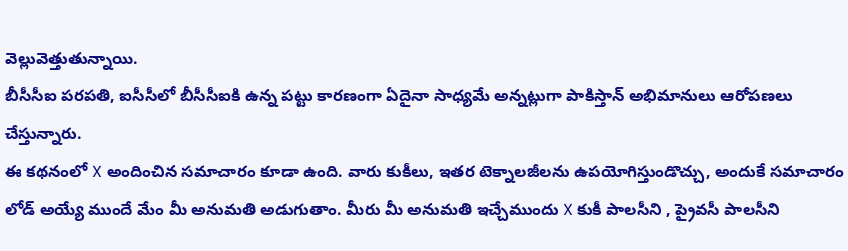వెల్లువెత్తుతున్నాయి.
బీసీసీఐ పరపతి, ఐసీసీలో బీసీసీఐకి ఉన్న పట్టు కారణంగా ఏదైనా సాధ్యమే అన్నట్లుగా పాకిస్తాన్ అభిమానులు ఆరోపణలు చేస్తున్నారు.
ఈ కథనంలో X అందించిన సమాచారం కూడా ఉంది. వారు కుకీలు, ఇతర టెక్నాలజీలను ఉపయోగిస్తుండొచ్చు, అందుకే సమాచారం లోడ్ అయ్యే ముందే మేం మీ అనుమతి అడుగుతాం. మీరు మీ అనుమతి ఇచ్చేముందు X కుకీ పాలసీని , ప్రైవసీ పాలసీని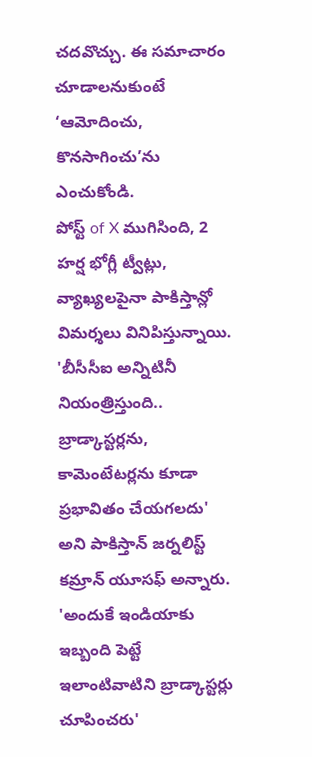చదవొచ్చు. ఈ సమాచారం చూడాలనుకుంటే ‘ఆమోదించు, కొనసాగించు’ను ఎంచుకోండి.
పోస్ట్ of X ముగిసింది, 2
హర్ష భోగ్లీ ట్వీట్లు, వ్యాఖ్యలపైనా పాకిస్తాన్లో విమర్శలు వినిపిస్తున్నాయి. 'బీసీసీఐ అన్నిటినీ నియంత్రిస్తుంది.. బ్రాడ్కాస్టర్లను, కామెంటేటర్లను కూడా ప్రభావితం చేయగలదు' అని పాకిస్తాన్ జర్నలిస్ట్ కమ్రాన్ యూసఫ్ అన్నారు.
'అందుకే ఇండియాకు ఇబ్బంది పెట్టే ఇలాంటివాటిని బ్రాడ్కాస్టర్లు చూపించరు'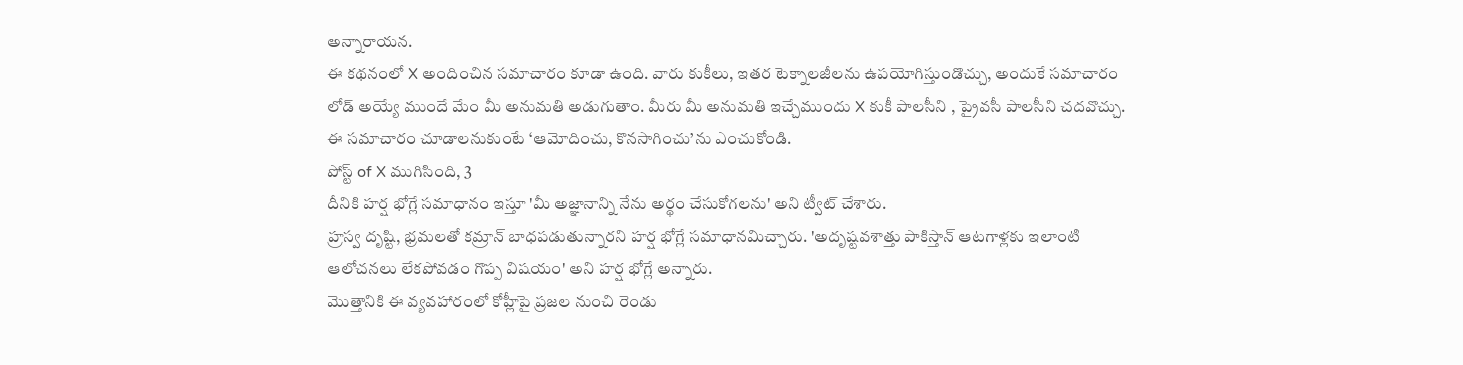అన్నారాయన.
ఈ కథనంలో X అందించిన సమాచారం కూడా ఉంది. వారు కుకీలు, ఇతర టెక్నాలజీలను ఉపయోగిస్తుండొచ్చు, అందుకే సమాచారం లోడ్ అయ్యే ముందే మేం మీ అనుమతి అడుగుతాం. మీరు మీ అనుమతి ఇచ్చేముందు X కుకీ పాలసీని , ప్రైవసీ పాలసీని చదవొచ్చు. ఈ సమాచారం చూడాలనుకుంటే ‘ఆమోదించు, కొనసాగించు’ను ఎంచుకోండి.
పోస్ట్ of X ముగిసింది, 3
దీనికి హర్ష భోగ్లే సమాధానం ఇస్తూ 'మీ అజ్ఞానాన్ని నేను అర్థం చేసుకోగలను' అని ట్వీట్ చేశారు.
హ్రస్వ దృష్టి, భ్రమలతో కమ్రాన్ బాధపడుతున్నారని హర్ష భోగ్లే సమాధానమిచ్చారు. 'అదృష్టవశాత్తు పాకిస్తాన్ ఆటగాళ్లకు ఇలాంటి ఆలోచనలు లేకపోవడం గొప్ప విషయం' అని హర్ష భోగ్లే అన్నారు.
మొత్తానికి ఈ వ్యవహారంలో కోహ్లీపై ప్రజల నుంచి రెండు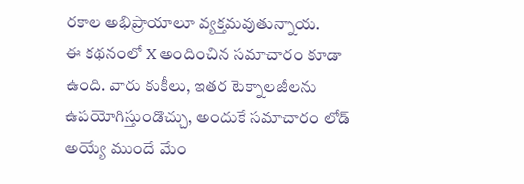రకాల అభిప్రాయాలూ వ్యక్తమవుతున్నాయ.
ఈ కథనంలో X అందించిన సమాచారం కూడా ఉంది. వారు కుకీలు, ఇతర టెక్నాలజీలను ఉపయోగిస్తుండొచ్చు, అందుకే సమాచారం లోడ్ అయ్యే ముందే మేం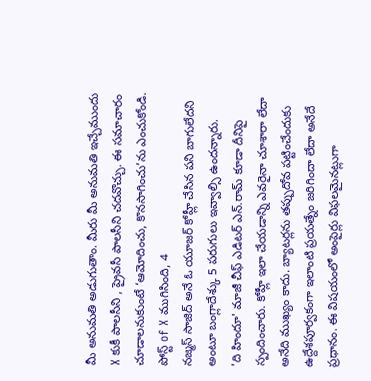మీ అనుమతి అడుగుతాం. మీరు మీ అనుమతి ఇచ్చేముందు X కుకీ పాలసీని , ప్రైవసీ పాలసీని చదవొచ్చు. ఈ సమాచారం చూడాలనుకుంటే ‘ఆమోదించు, కొనసాగించు’ను ఎంచుకోండి.
పోస్ట్ of X ముగిసింది, 4
నజ్మస్ సాజిద్ అనే ఓ యూజర్ కోహ్లీ చేసిన పని బాగులేదని అంటూ బంగ్లాదేశ్కు 5 పరుగులు ఇవ్వాల్సి ఉందన్నారు.
'ది హిందూ' మాజీ చీఫ్ ఎడిటర్ ఎన్.రామ్ కూడా దీనిపై స్పందించారు. కోహ్లీ ఇలా చేయడాన్ని ఎవరైనా చూశారా లేదా అనేది ముఖ్యం కాదు. బ్యాటర్లను తప్పుదోవ పట్టించేందుకు ఉద్దేశపూర్వకంగా ఇలాంటి ప్రయత్నేం జరిగిందా లేదా అనేదే ప్రధానం. ఈ విషయంలో అంపైర్లు విఫలమైనట్లుగా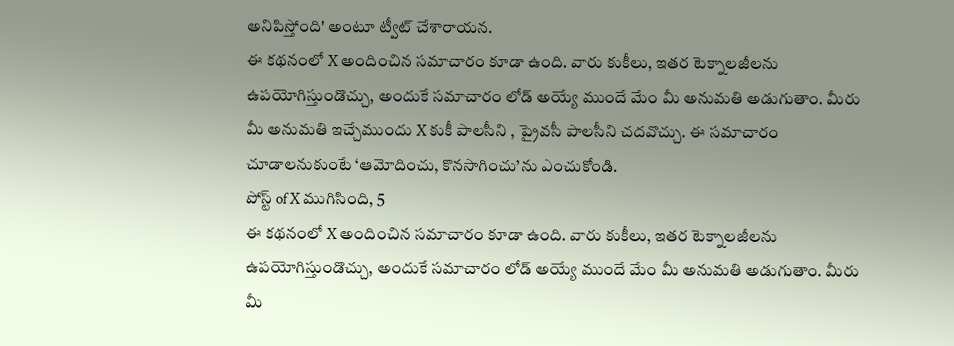అనిపిస్తోంది' అంటూ ట్వీట్ చేశారాయన.
ఈ కథనంలో X అందించిన సమాచారం కూడా ఉంది. వారు కుకీలు, ఇతర టెక్నాలజీలను ఉపయోగిస్తుండొచ్చు, అందుకే సమాచారం లోడ్ అయ్యే ముందే మేం మీ అనుమతి అడుగుతాం. మీరు మీ అనుమతి ఇచ్చేముందు X కుకీ పాలసీని , ప్రైవసీ పాలసీని చదవొచ్చు. ఈ సమాచారం చూడాలనుకుంటే ‘ఆమోదించు, కొనసాగించు’ను ఎంచుకోండి.
పోస్ట్ of X ముగిసింది, 5
ఈ కథనంలో X అందించిన సమాచారం కూడా ఉంది. వారు కుకీలు, ఇతర టెక్నాలజీలను ఉపయోగిస్తుండొచ్చు, అందుకే సమాచారం లోడ్ అయ్యే ముందే మేం మీ అనుమతి అడుగుతాం. మీరు మీ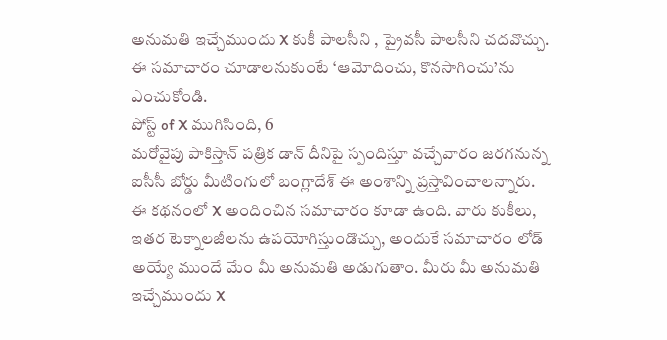అనుమతి ఇచ్చేముందు X కుకీ పాలసీని , ప్రైవసీ పాలసీని చదవొచ్చు. ఈ సమాచారం చూడాలనుకుంటే ‘ఆమోదించు, కొనసాగించు’ను ఎంచుకోండి.
పోస్ట్ of X ముగిసింది, 6
మరోవైపు పాకిస్తాన్ పత్రిక డాన్ దీనిపై స్పందిస్తూ వచ్చేవారం జరగనున్న ఐసీసీ బోర్డు మీటింగులో బంగ్లాదేశ్ ఈ అంశాన్ని ప్రస్తావించాలన్నారు.
ఈ కథనంలో X అందించిన సమాచారం కూడా ఉంది. వారు కుకీలు, ఇతర టెక్నాలజీలను ఉపయోగిస్తుండొచ్చు, అందుకే సమాచారం లోడ్ అయ్యే ముందే మేం మీ అనుమతి అడుగుతాం. మీరు మీ అనుమతి ఇచ్చేముందు X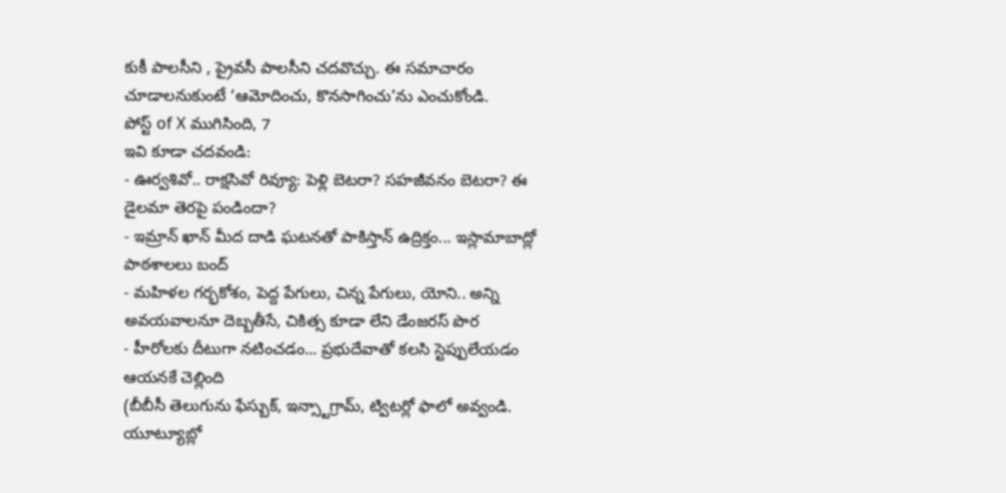కుకీ పాలసీని , ప్రైవసీ పాలసీని చదవొచ్చు. ఈ సమాచారం చూడాలనుకుంటే ‘ఆమోదించు, కొనసాగించు’ను ఎంచుకోండి.
పోస్ట్ of X ముగిసింది, 7
ఇవి కూడా చదవండి:
- ఊర్వశివో.. రాక్షసివో రివ్యూ: పెళ్లి బెటరా? సహజీవనం బెటరా? ఈ డైలమా తెరపై పండిందా?
- ఇమ్రాన్ ఖాన్ మీద దాడి ఘటనతో పాకిస్తాన్ ఉద్రిక్తం... ఇస్లామాబాద్లో పాఠశాలలు బంద్
- మహిళల గర్భకోశం, పెద్ద పేగులు, చిన్న పేగులు, యోని.. అన్ని అవయవాలనూ దెబ్బతీసే, చికిత్స కూడా లేని డేంజరస్ పొర
- హీరోలకు దీటుగా నటించడం... ప్రభుదేవాతో కలసి స్టెప్పులేయడం ఆయనకే చెల్లింది
(బీబీసీ తెలుగును ఫేస్బుక్, ఇన్స్టాగ్రామ్, ట్విటర్లో ఫాలో అవ్వండి. యూట్యూబ్లో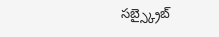సబ్స్క్రైబ్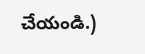చేయండి.)